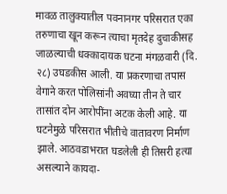मावळ तालुक्यातील पवनानगर परिसरात एका तरुणाचा खून करून त्याचा मृतदेह दुचाकीसह जाळल्याची धक्कादायक घटना मंगळवारी (दि. २८) उघडकीस आली. या प्रकरणाचा तपास वेगाने करत पोलिसांनी अवघ्या तीन ते चार तासांत दोन आरोपींना अटक केली आहे. या घटनेमुळे परिसरात भीतीचे वातावरण निर्माण झाले. आठवडाभरात घडलेली ही तिसरी हत्या असल्याने कायदा-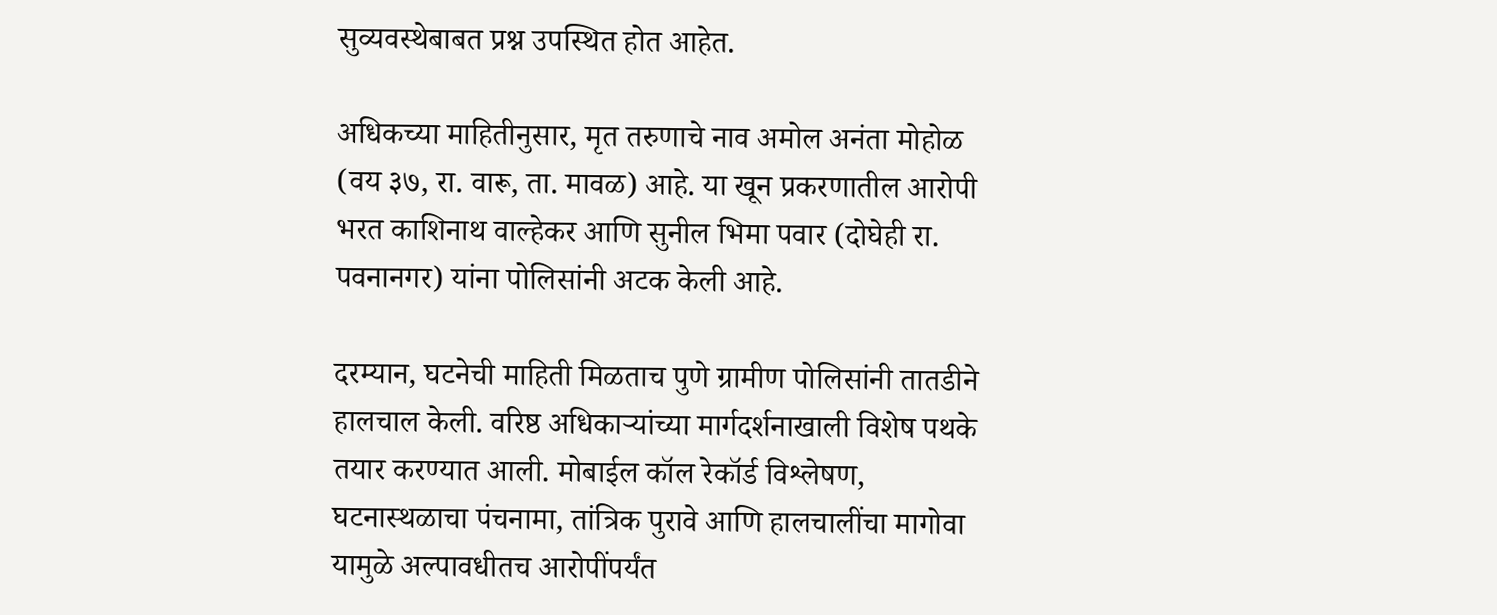सुव्यवस्थेबाबत प्रश्न उपस्थित होत आहेत.

अधिकच्या माहितीनुसार, मृत तरुणाचे नाव अमोल अनंता मोहोळ (वय ३७, रा. वारू, ता. मावळ) आहे. या खून प्रकरणातील आरोपी भरत काशिनाथ वाल्हेकर आणि सुनील भिमा पवार (दोघेही रा. पवनानगर) यांना पोलिसांनी अटक केली आहे.

दरम्यान, घटनेची माहिती मिळताच पुणे ग्रामीण पोलिसांनी तातडीने हालचाल केली. वरिष्ठ अधिकाऱ्यांच्या मार्गदर्शनाखाली विशेष पथके तयार करण्यात आली. मोबाईल कॉल रेकॉर्ड विश्लेषण, घटनास्थळाचा पंचनामा, तांत्रिक पुरावे आणि हालचालींचा मागोवा यामुळे अल्पावधीतच आरोपींपर्यंत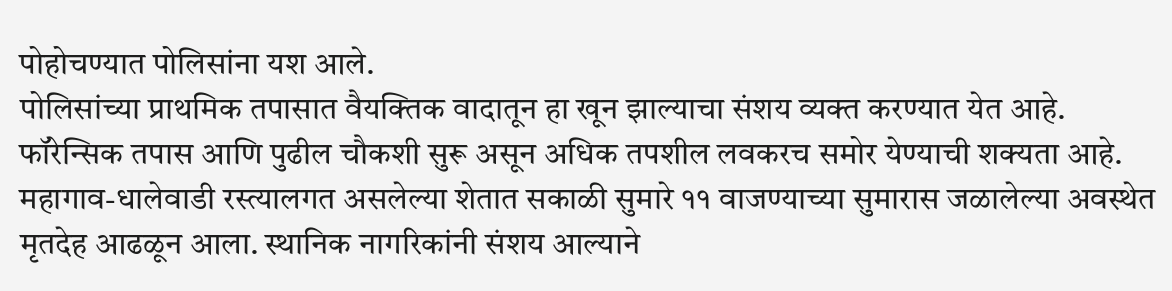पोहोचण्यात पोलिसांना यश आले.
पोलिसांच्या प्राथमिक तपासात वैयक्तिक वादातून हा खून झाल्याचा संशय व्यक्त करण्यात येत आहे. फॉरेन्सिक तपास आणि पुढील चौकशी सुरू असून अधिक तपशील लवकरच समोर येण्याची शक्यता आहे.
महागाव-धालेवाडी रस्त्यालगत असलेल्या शेतात सकाळी सुमारे ११ वाजण्याच्या सुमारास जळालेल्या अवस्थेत मृतदेह आढळून आला. स्थानिक नागरिकांनी संशय आल्याने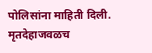पोलिसांना माहिती दिली. मृतदेहाजवळच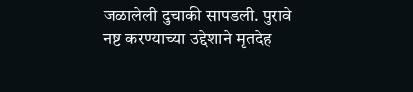जळालेली दुचाकी सापडली. पुरावे नष्ट करण्याच्या उद्देशाने मृतदेह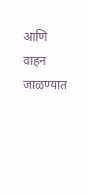आणि वाहन जाळण्यात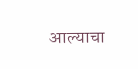आल्याचा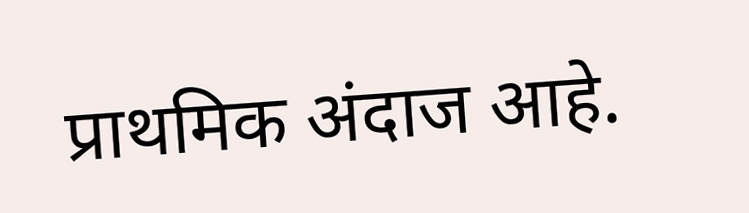प्राथमिक अंदाज आहे.